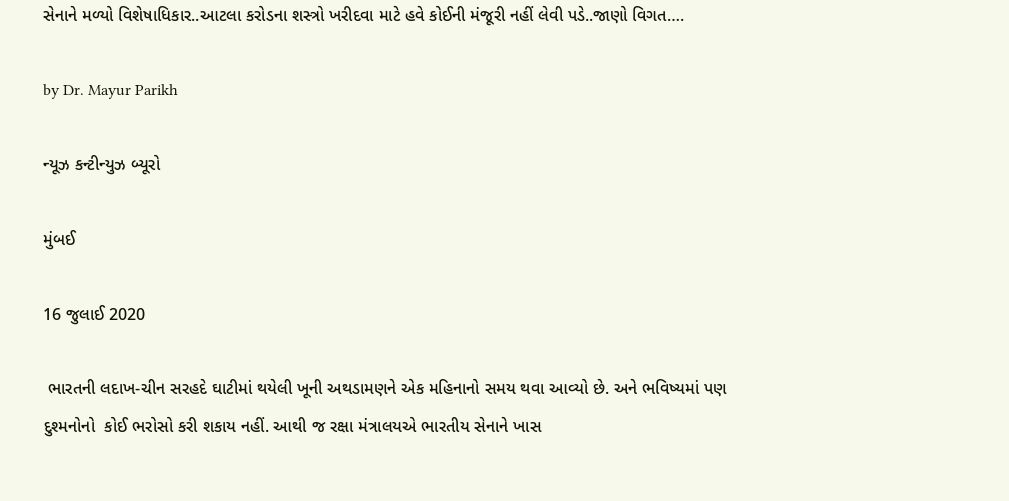સેનાને મળ્યો વિશેષાધિકાર..આટલા કરોડના શસ્ત્રો ખરીદવા માટે હવે કોઈની મંજૂરી નહીં લેવી પડે..જાણો વિગત….

by Dr. Mayur Parikh

ન્યૂઝ કન્ટીન્યુઝ બ્યૂરો

મુંબઈ

16 જુલાઈ 2020

 ભારતની લદાખ-ચીન સરહદે ઘાટીમાં થયેલી ખૂની અથડામણને એક મહિનાનો સમય થવા આવ્યો છે. અને ભવિષ્યમાં પણ દુશ્મનોનો  કોઈ ભરોસો કરી શકાય નહીં. આથી જ રક્ષા મંત્રાલયએ ભારતીય સેનાને ખાસ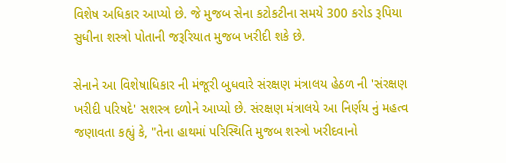વિશેષ અધિકાર આપ્યો છે. જે મુજબ સેના કટોકટીના સમયે 300 કરોડ રૂપિયા સુધીના શસ્ત્રો પોતાની જરૂરિયાત મુજબ ખરીદી શકે છે.

સેનાને આ વિશેષાધિકાર ની મંજૂરી બુધવારે સંરક્ષણ મંત્રાલય હેઠળ ની 'સંરક્ષણ ખરીદી પરિષદે' સશસ્ત્ર દળોને આપ્યો છે. સંરક્ષણ મંત્રાલયે આ નિર્ણય નું મહત્વ જણાવતા કહ્યું કે, "તેના હાથમાં પરિસ્થિતિ મુજબ શસ્ત્રો ખરીદવાનો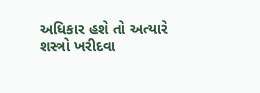અધિકાર હશે તો અત્યારે શસ્ત્રો ખરીદવા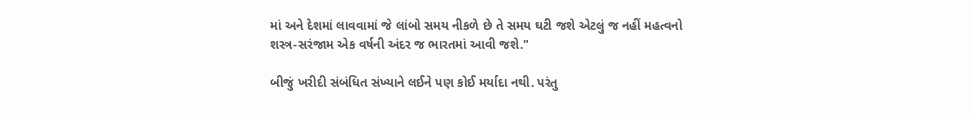માં અને દેશમાં લાવવામાં જે લાંબો સમય નીકળે છે તે સમય ઘટી જશે એટલું જ નહીં મહત્વનો શસ્ત્ર-સરંજામ એક વર્ષની અંદર જ ભારતમાં આવી જશે."

બીજું ખરીદી સંબંધિત સંખ્યાને લઈને પણ કોઈ મર્યાદા નથી. પરંતુ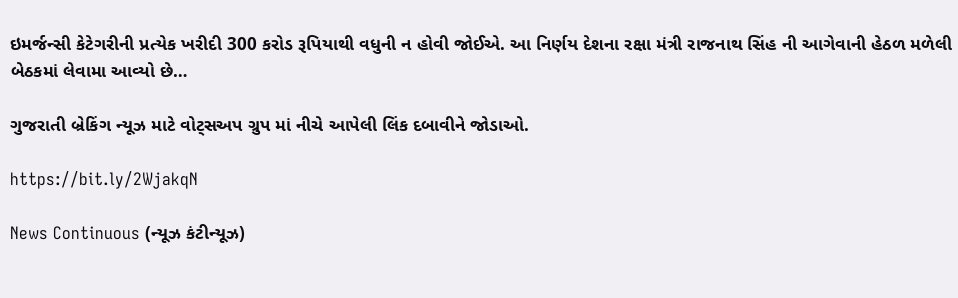ઇમર્જન્સી કેટેગરીની પ્રત્યેક ખરીદી 300 કરોડ રૂપિયાથી વધુની ન હોવી જોઈએ. આ નિર્ણય દેશના રક્ષા મંત્રી રાજનાથ સિંહ ની આગેવાની હેઠળ મળેલી બેઠકમાં લેવામા આવ્યો છે…

ગુજરાતી બ્રેકિંગ ન્યૂઝ માટે વોટ્સઅપ ગ્રુપ માં નીચે આપેલી લિંક દબાવીને જોડાઓ.

https://bit.ly/2WjakqN

News Continuous (ન્યૂઝ કંટીન્યૂઝ)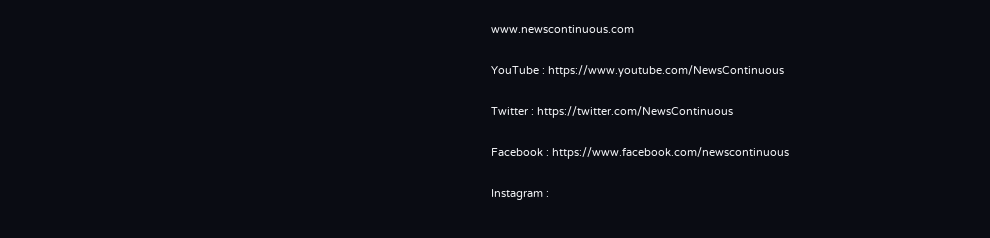www.newscontinuous.com

YouTube : https://www.youtube.com/NewsContinuous

Twitter : https://twitter.com/NewsContinuous

Facebook : https://www.facebook.com/newscontinuous

Instagram :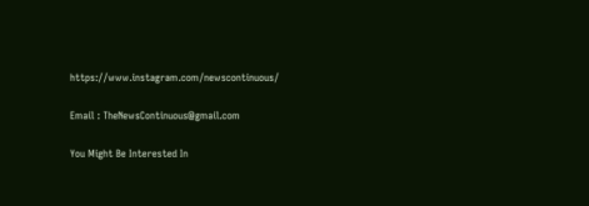https://www.instagram.com/newscontinuous/

Email : TheNewsContinuous@gmail.com

You Might Be Interested In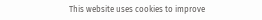This website uses cookies to improve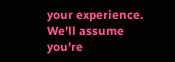your experience. We'll assume you're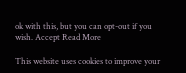ok with this, but you can opt-out if you wish. Accept Read More

This website uses cookies to improve your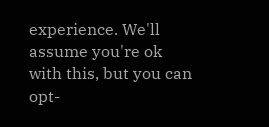experience. We'll assume you're ok with this, but you can opt-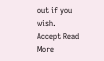out if you wish. Accept Read More